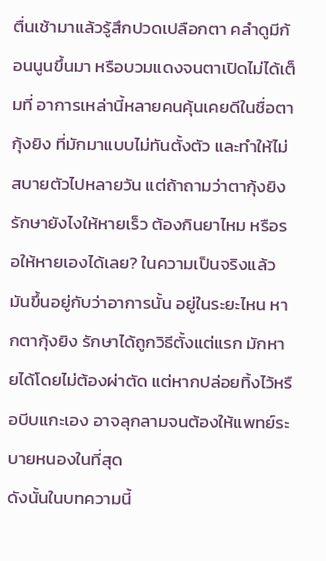ตื่นเช้ามาแล้วรู้สึกปวดเปลือกตา คลำดูมีก้อนนูนขึ้นมา หรือบวมแดงจนตาเปิดไม่ได้เต็มที่ อาการเหล่านี้หลายคนคุ้นเคยดีในชื่อตากุ้งยิง ที่มักมาแบบไม่ทันตั้งตัว และทำให้ไม่สบายตัวไปหลายวัน แต่ถ้าถามว่าตากุ้งยิง รักษายังไงให้หายเร็ว ต้องกินยาไหม หรือรอให้หายเองได้เลย? ในความเป็นจริงแล้วมันขึ้นอยู่กับว่าอาการนั้น อยู่ในระยะไหน หากตากุ้งยิง รักษาได้ถูกวิธีตั้งแต่แรก มักหายได้โดยไม่ต้องผ่าตัด แต่หากปล่อยทิ้งไว้หรือบีบแกะเอง อาจลุกลามจนต้องให้แพทย์ระบายหนองในที่สุด
ดังนั้นในบทความนี้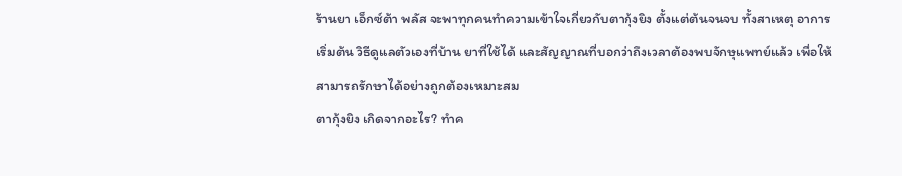ร้านยา เอ็กซ์ต้า พลัส จะพาทุกคนทำความเข้าใจเกี่ยวกับตากุ้งยิง ตั้งแต่ต้นจนจบ ทั้งสาเหตุ อาการเริ่มต้น วิธีดูแลตัวเองที่บ้าน ยาที่ใช้ได้ และสัญญาณที่บอกว่าถึงเวลาต้องพบจักษุแพทย์แล้ว เพื่อให้สามารถรักษาได้อย่างถูกต้องเหมาะสม
ตากุ้งยิง เกิดจากอะไร? ทำค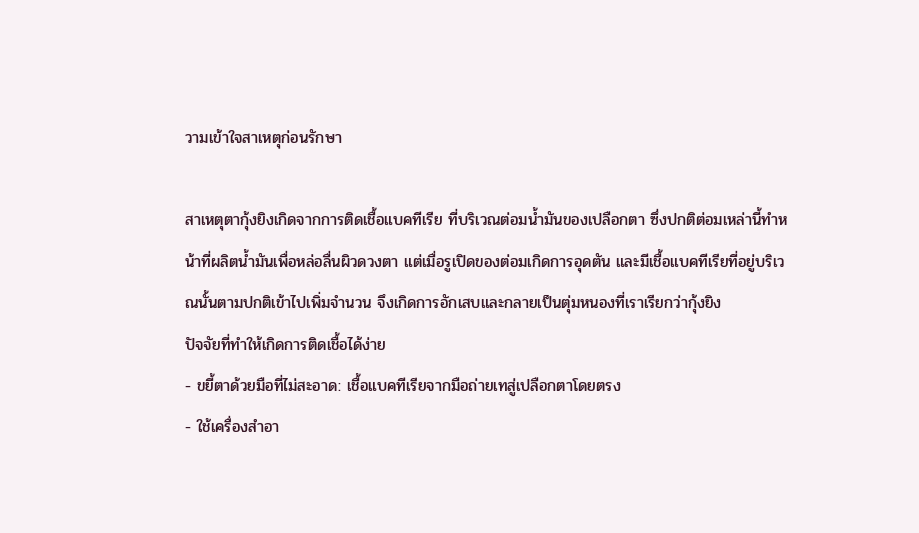วามเข้าใจสาเหตุก่อนรักษา

สาเหตุตากุ้งยิงเกิดจากการติดเชื้อแบคทีเรีย ที่บริเวณต่อมน้ำมันของเปลือกตา ซึ่งปกติต่อมเหล่านี้ทำหน้าที่ผลิตน้ำมันเพื่อหล่อลื่นผิวดวงตา แต่เมื่อรูเปิดของต่อมเกิดการอุดตัน และมีเชื้อแบคทีเรียที่อยู่บริเวณนั้นตามปกติเข้าไปเพิ่มจำนวน จึงเกิดการอักเสบและกลายเป็นตุ่มหนองที่เราเรียกว่ากุ้งยิง
ปัจจัยที่ทำให้เกิดการติดเชื้อได้ง่าย
- ขยี้ตาด้วยมือที่ไม่สะอาด: เชื้อแบคทีเรียจากมือถ่ายเทสู่เปลือกตาโดยตรง
- ใช้เครื่องสำอา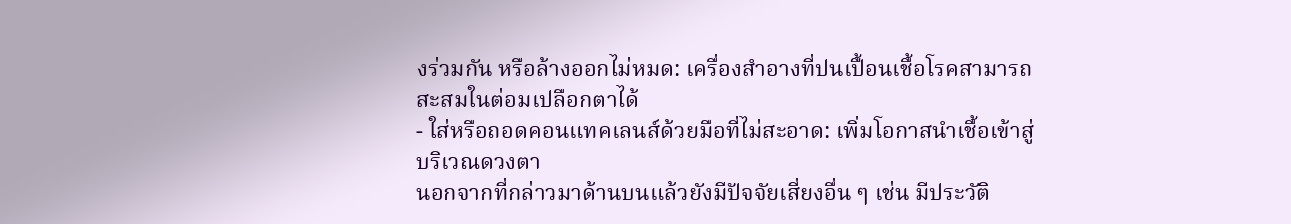งร่วมกัน หรือล้างออกไม่หมด: เครื่องสำอางที่ปนเปื้อนเชื้อโรคสามารถสะสมในต่อมเปลือกตาได้
- ใส่หรือถอดคอนแทคเลนส์ด้วยมือที่ไม่สะอาด: เพิ่มโอกาสนำเชื้อเข้าสู่บริเวณดวงตา
นอกจากที่กล่าวมาด้านบนแล้วยังมีปัจจัยเสี่ยงอื่น ๆ เช่น มีประวัติ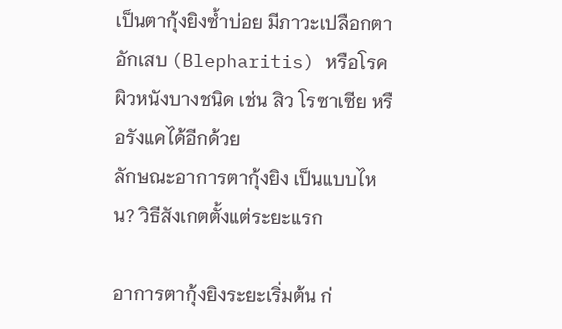เป็นตากุ้งยิงซ้ำบ่อย มีภาวะเปลือกตาอักเสบ (Blepharitis) หรือโรคผิวหนังบางชนิด เช่น สิว โรซาเซีย หรือรังแคได้อีกด้วย
ลักษณะอาการตากุ้งยิง เป็นแบบไหน? วิธีสังเกตตั้งแต่ระยะแรก

อาการตากุ้งยิงระยะเริ่มต้น ก่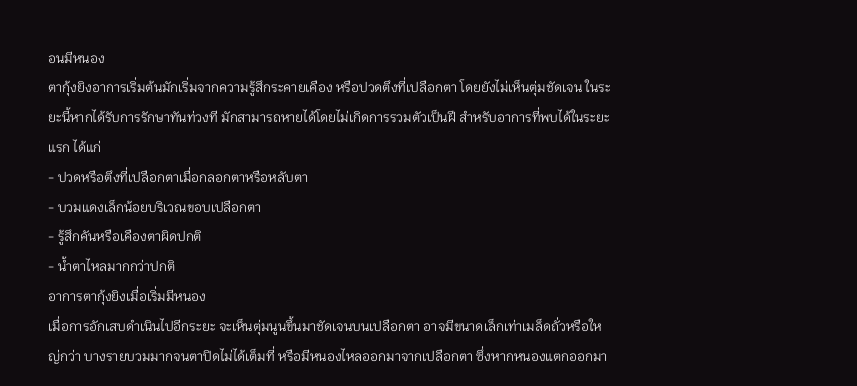อนมีหนอง
ตากุ้งยิงอาการเริ่มต้นมักเริ่มจากความรู้สึกระคายเคือง หรือปวดตึงที่เปลือกตา โดยยังไม่เห็นตุ่มชัดเจน ในระยะนี้หากได้รับการรักษาทันท่วงที มักสามารถหายได้โดยไม่เกิดการรวมตัวเป็นฝี สำหรับอาการที่พบได้ในระยะแรก ได้แก่
- ปวดหรือตึงที่เปลือกตาเมื่อกลอกตาหรือหลับตา
- บวมแดงเล็กน้อยบริเวณขอบเปลือกตา
- รู้สึกคันหรือเคืองตาผิดปกติ
- น้ำตาไหลมากกว่าปกติ
อาการตากุ้งยิงเมื่อเริ่มมีหนอง
เมื่อการอักเสบดำเนินไปอีกระยะ จะเห็นตุ่มนูนขึ้นมาชัดเจนบนเปลือกตา อาจมีขนาดเล็กเท่าเมล็ดถั่วหรือใหญ่กว่า บางรายบวมมากจนตาปิดไม่ได้เต็มที่ หรือมีหนองไหลออกมาจากเปลือกตา ซึ่งหากหนองแตกออกมา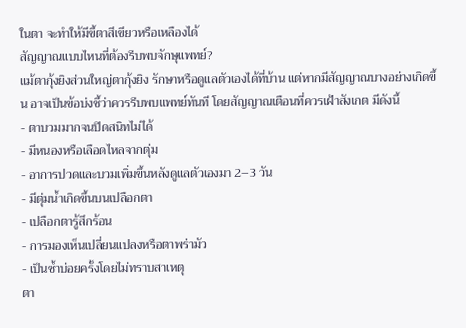ในตา จะทำให้มีขี้ตาสีเขียวหรือเหลืองได้
สัญญาณแบบไหนที่ต้องรีบพบจักษุแพทย์?
แม้ตากุ้งยิงส่วนใหญ่ตากุ้งยิง รักษาหรือดูแลตัวเองได้ที่บ้าน แต่หากมีสัญญาณบางอย่างเกิดขึ้น อาจเป็นข้อบ่งชี้ว่าควรรีบพบแพทย์ทันที โดยสัญญาณเตือนที่ควรเฝ้าสังเกต มีดังนี้
- ตาบวมมากจนปิดสนิทไม่ได้
- มีหนองหรือเลือดไหลจากตุ่ม
- อาการปวดและบวมเพิ่มขึ้นหลังดูแลตัวเองมา 2–3 วัน
- มีตุ่มน้ำเกิดขึ้นบนเปลือกตา
- เปลือกตารู้สึกร้อน
- การมองเห็นเปลี่ยนแปลงหรือตาพร่ามัว
- เป็นซ้ำบ่อยครั้งโดยไม่ทราบสาเหตุ
ตา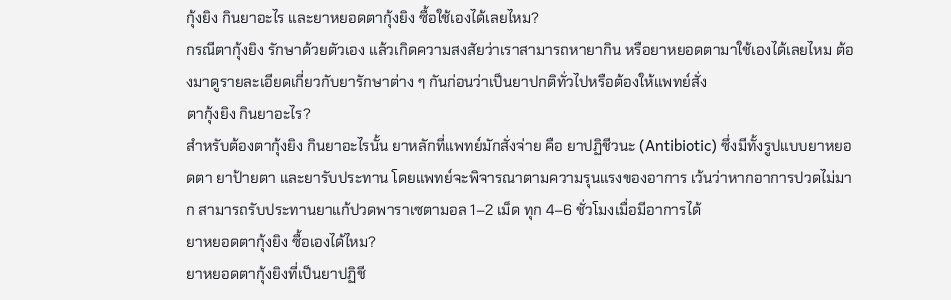กุ้งยิง กินยาอะไร และยาหยอดตากุ้งยิง ซื้อใช้เองได้เลยไหม?
กรณีตากุ้งยิง รักษาด้วยตัวเอง แล้วเกิดความสงสัยว่าเราสามารถหายากิน หรือยาหยอดตามาใช้เองได้เลยไหม ต้องมาดูรายละเอียดเกี่ยวกับยารักษาต่าง ๆ กันก่อนว่าเป็นยาปกติทั่วไปหรือต้องให้แพทย์สั่ง
ตากุ้งยิง กินยาอะไร?
สำหรับต้องตากุ้งยิง กินยาอะไรนั้น ยาหลักที่แพทย์มักสั่งจ่าย คือ ยาปฏิชีวนะ (Antibiotic) ซึ่งมีทั้งรูปแบบยาหยอดตา ยาป้ายตา และยารับประทาน โดยแพทย์จะพิจารณาตามความรุนแรงของอาการ เว้นว่าหากอาการปวดไม่มาก สามารถรับประทานยาแก้ปวดพาราเซตามอล 1–2 เม็ด ทุก 4–6 ชั่วโมงเมื่อมีอาการได้
ยาหยอดตากุ้งยิง ซื้อเองได้ไหม?
ยาหยอดตากุ้งยิงที่เป็นยาปฏิชี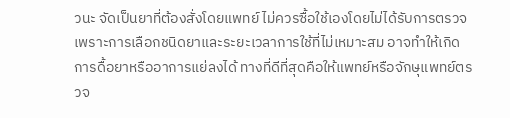วนะ จัดเป็นยาที่ต้องสั่งโดยแพทย์ ไม่ควรซื้อใช้เองโดยไม่ได้รับการตรวจ เพราะการเลือกชนิดยาและระยะเวลาการใช้ที่ไม่เหมาะสม อาจทำให้เกิดการดื้อยาหรืออาการแย่ลงได้ ทางที่ดีที่สุดคือให้แพทย์หรือจักษุแพทย์ตรวจ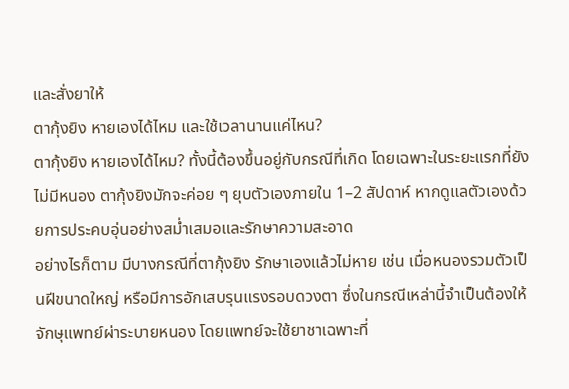และสั่งยาให้
ตากุ้งยิง หายเองได้ไหม และใช้เวลานานแค่ไหน?
ตากุ้งยิง หายเองได้ไหม? ทั้งนี้ต้องขึ้นอยู่กับกรณีที่เกิด โดยเฉพาะในระยะแรกที่ยังไม่มีหนอง ตากุ้งยิงมักจะค่อย ๆ ยุบตัวเองภายใน 1–2 สัปดาห์ หากดูแลตัวเองด้วยการประคบอุ่นอย่างสม่ำเสมอและรักษาความสะอาด
อย่างไรก็ตาม มีบางกรณีที่ตากุ้งยิง รักษาเองแล้วไม่หาย เช่น เมื่อหนองรวมตัวเป็นฝีขนาดใหญ่ หรือมีการอักเสบรุนแรงรอบดวงตา ซึ่งในกรณีเหล่านี้จำเป็นต้องให้จักษุแพทย์ผ่าระบายหนอง โดยแพทย์จะใช้ยาชาเฉพาะที่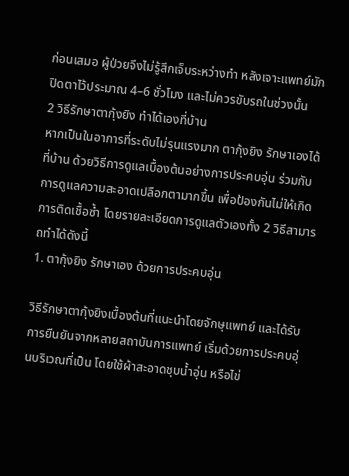ก่อนเสมอ ผู้ป่วยจึงไม่รู้สึกเจ็บระหว่างทำ หลังเจาะแพทย์มักปิดตาไว้ประมาณ 4–6 ชั่วโมง และไม่ควรขับรถในช่วงนั้น
2 วิธีรักษาตากุ้งยิง ทำได้เองที่บ้าน
หากเป็นในอาการที่ระดับไม่รุนแรงมาก ตากุ้งยิง รักษาเองได้ที่บ้าน ด้วยวิธีการดูแลเบื้องต้นอย่างการประคบอุ่น ร่วมกับการดูแลความสะอาดเปลือกตามากขึ้น เพื่อป้องกันไม่ให้เกิดการติดเชื้อซ้ำ โดยรายละเอียดการดูแลตัวเองทั้ง 2 วิธีสามารถทำได้ดังนี้
1. ตากุ้งยิง รักษาเอง ด้วยการประคบอุ่น

วิธีรักษาตากุ้งยิงเบื้องต้นที่แนะนำโดยจักษุแพทย์ และได้รับการยืนยันจากหลายสถาบันการแพทย์ เริ่มด้วยการประคบอุ่นบริเวณที่เป็น โดยใช้ผ้าสะอาดชุบน้ำอุ่น หรือไข่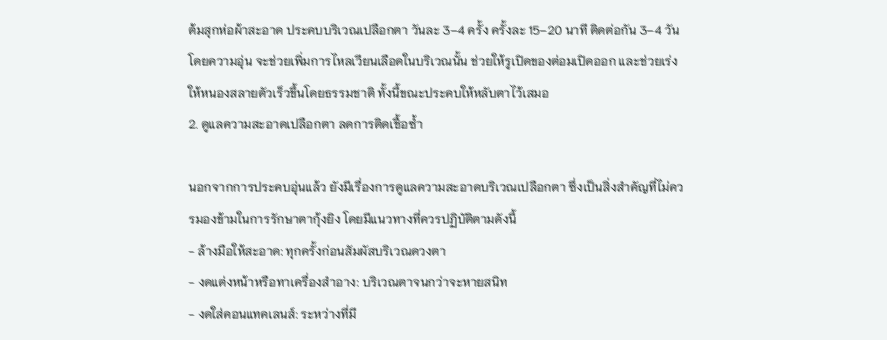ต้มสุกห่อผ้าสะอาด ประคบบริเวณเปลือกตา วันละ 3–4 ครั้ง ครั้งละ 15–20 นาที ติดต่อกัน 3–4 วัน
โดยความอุ่น จะช่วยเพิ่มการไหลเวียนเลือดในบริเวณนั้น ช่วยให้รูเปิดของต่อมเปิดออก และช่วยเร่งให้หนองสลายตัวเร็วขึ้นโดยธรรมชาติ ทั้งนี้ขณะประคบให้หลับตาไว้เสมอ
2. ดูแลความสะอาดเปลือกตา ลดการติดเชื้อซ้ำ

นอกจากการประคบอุ่นแล้ว ยังมีเรื่องการดูแลความสะอาดบริเวณเปลือกตา ซึ่งเป็นสิ่งสำคัญที่ไม่ควรมองข้ามในการรักษาตากุ้งยิง โดยมีแนวทางที่ควรปฏิบัติตามดังนี้
- ล้างมือให้สะอาด: ทุกครั้งก่อนสัมผัสบริเวณดวงตา
- งดแต่งหน้าหรือทาเครื่องสำอาง: บริเวณตาจนกว่าจะหายสนิท
- งดใส่คอนแทคเลนส์: ระหว่างที่มี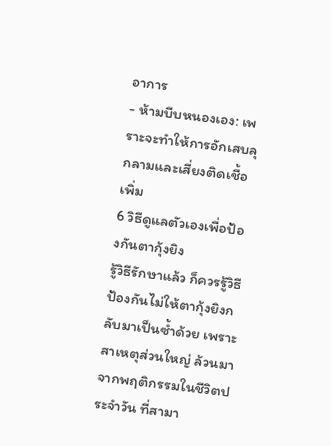อาการ
- ห้ามบีบหนองเอง: เพราะจะทำให้การอักเสบลุกลามและเสี่ยงติดเชื้อเพิ่ม
6 วิธีดูแลตัวเองเพื่อป้องกันตากุ้งยิง
รู้วิธีรักษาแล้ว ก็ควรรู้วิธีป้องกันไม่ให้ตากุ้งยิงกลับมาเป็นซ้ำด้วย เพราะสาเหตุส่วนใหญ่ ล้วนมาจากพฤติกรรมในชีวิตประจำวัน ที่สามา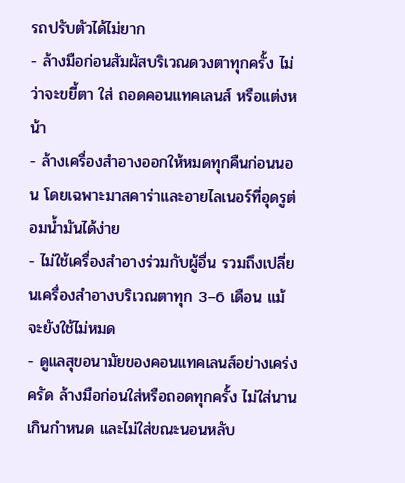รถปรับตัวได้ไม่ยาก
- ล้างมือก่อนสัมผัสบริเวณดวงตาทุกครั้ง ไม่ว่าจะขยี้ตา ใส่ ถอดคอนแทคเลนส์ หรือแต่งหน้า
- ล้างเครื่องสำอางออกให้หมดทุกคืนก่อนนอน โดยเฉพาะมาสคาร่าและอายไลเนอร์ที่อุดรูต่อมน้ำมันได้ง่าย
- ไม่ใช้เครื่องสำอางร่วมกับผู้อื่น รวมถึงเปลี่ยนเครื่องสำอางบริเวณตาทุก 3–6 เดือน แม้จะยังใช้ไม่หมด
- ดูแลสุขอนามัยของคอนแทคเลนส์อย่างเคร่งครัด ล้างมือก่อนใส่หรือถอดทุกครั้ง ไม่ใส่นานเกินกำหนด และไม่ใส่ขณะนอนหลับ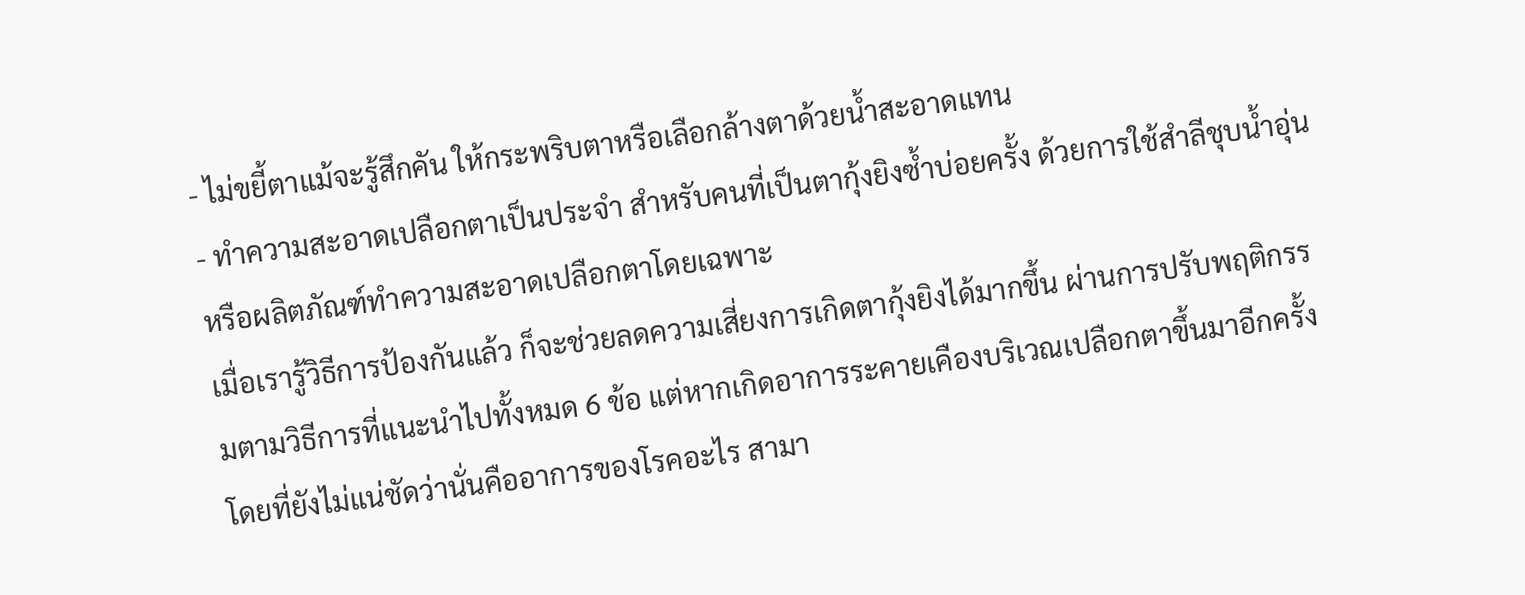- ไม่ขยี้ตาแม้จะรู้สึกคัน ให้กระพริบตาหรือเลือกล้างตาด้วยน้ำสะอาดแทน
- ทำความสะอาดเปลือกตาเป็นประจำ สำหรับคนที่เป็นตากุ้งยิงซ้ำบ่อยครั้ง ด้วยการใช้สำลีชุบน้ำอุ่น หรือผลิตภัณฑ์ทำความสะอาดเปลือกตาโดยเฉพาะ
เมื่อเรารู้วิธีการป้องกันแล้ว ก็จะช่วยลดความเสี่ยงการเกิดตากุ้งยิงได้มากขึ้น ผ่านการปรับพฤติกรรมตามวิธีการที่แนะนำไปทั้งหมด 6 ข้อ แต่หากเกิดอาการระคายเคืองบริเวณเปลือกตาขึ้นมาอีกครั้ง โดยที่ยังไม่แน่ชัดว่านั่นคืออาการของโรคอะไร สามา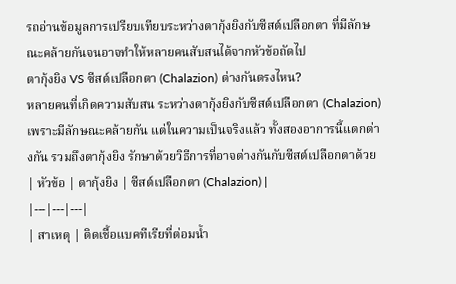รถอ่านข้อมูลการเปรียบเทียบระหว่างตากุ้งยิงกับซีสต์เปลือกตา ที่มีลักษณะคล้ายกันจนอาจทำให้หลายคนสับสนได้จากหัวข้อถัดไป
ตากุ้งยิง VS ซีสต์เปลือกตา (Chalazion) ต่างกันตรงไหน?
หลายคนที่เกิดความสับสน ระหว่างตากุ้งยิงกับซีสต์เปลือกตา (Chalazion) เพราะมีลักษณะคล้ายกัน แต่ในความเป็นจริงแล้ว ทั้งสองอาการนี้แตกต่างกัน รวมถึงตากุ้งยิง รักษาด้วยวิธีการที่อาจต่างกันกับซีสต์เปลือกตาด้วย
| หัวข้อ | ตากุ้งยิง | ซีสต์เปลือกตา (Chalazion) |
|---|---|---|
| สาเหตุ | ติดเชื้อแบคทีเรียที่ต่อมน้ำ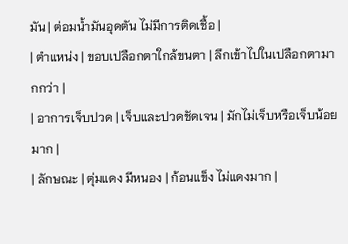มัน | ต่อมน้ำมันอุดตัน ไม่มีการติดเชื้อ |
| ตำแหน่ง | ขอบเปลือกตาใกล้ขนตา | ลึกเข้าไปในเปลือกตามากกว่า |
| อาการเจ็บปวด | เจ็บและปวดชัดเจน | มักไม่เจ็บหรือเจ็บน้อยมาก |
| ลักษณะ | ตุ่มแดง มีหนอง | ก้อนแข็ง ไม่แดงมาก |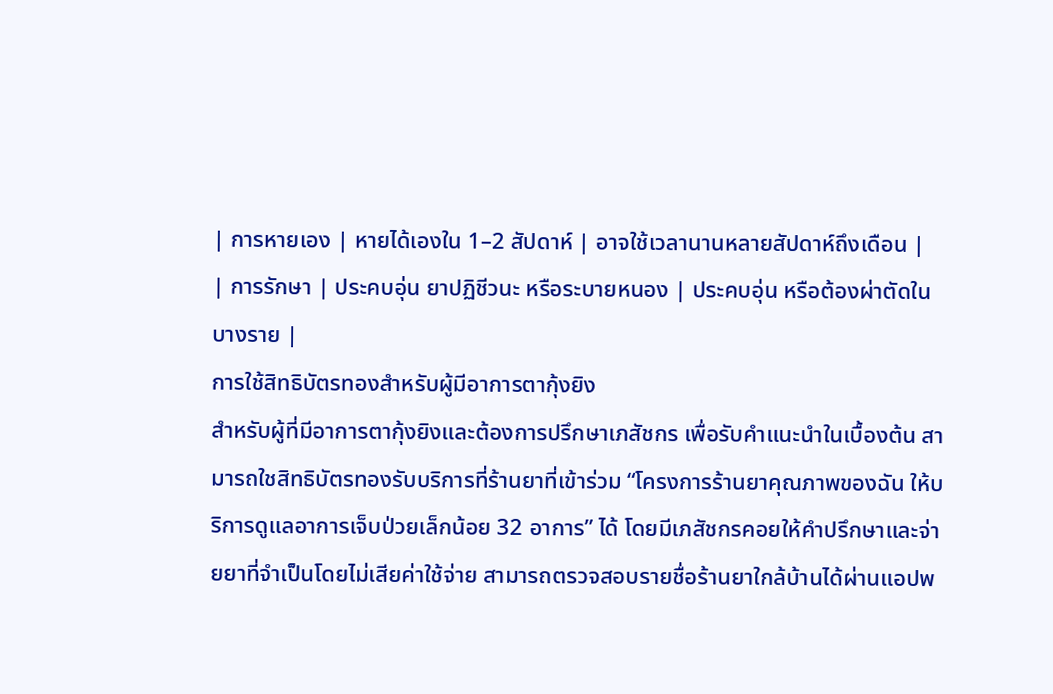| การหายเอง | หายได้เองใน 1–2 สัปดาห์ | อาจใช้เวลานานหลายสัปดาห์ถึงเดือน |
| การรักษา | ประคบอุ่น ยาปฏิชีวนะ หรือระบายหนอง | ประคบอุ่น หรือต้องผ่าตัดในบางราย |
การใช้สิทธิบัตรทองสำหรับผู้มีอาการตากุ้งยิง
สำหรับผู้ที่มีอาการตากุ้งยิงและต้องการปรึกษาเภสัชกร เพื่อรับคำแนะนำในเบื้องต้น สามารถใชสิทธิบัตรทองรับบริการที่ร้านยาที่เข้าร่วม “โครงการร้านยาคุณภาพของฉัน ให้บริการดูแลอาการเจ็บป่วยเล็กน้อย 32 อาการ” ได้ โดยมีเภสัชกรคอยให้คำปรึกษาและจ่ายยาที่จำเป็นโดยไม่เสียค่าใช้จ่าย สามารถตรวจสอบรายชื่อร้านยาใกล้บ้านได้ผ่านแอปพ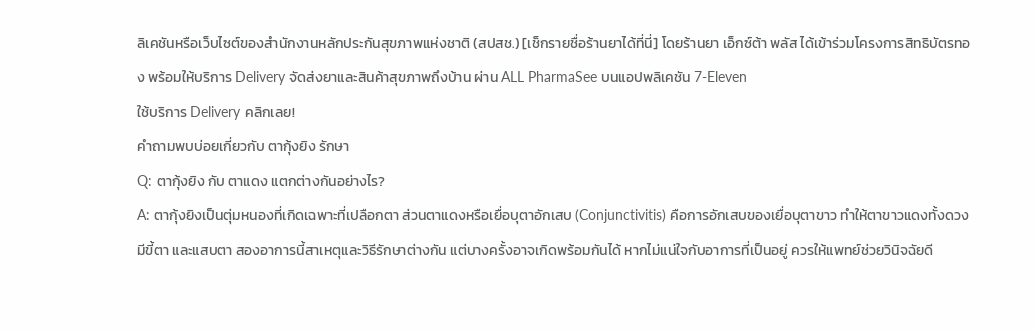ลิเคชันหรือเว็บไซต์ของสำนักงานหลักประกันสุขภาพแห่งชาติ (สปสช.) [เช็กรายชื่อร้านยาได้ที่นี่] โดยร้านยา เอ็กซ์ต้า พลัส ได้เข้าร่วมโครงการสิทธิบัตรทอง พร้อมให้บริการ Delivery จัดส่งยาและสินค้าสุขภาพถึงบ้าน ผ่าน ALL PharmaSee บนแอปพลิเคชัน 7-Eleven
ใช้บริการ Delivery คลิกเลย!
คำถามพบบ่อยเกี่ยวกับ ตากุ้งยิง รักษา
Q: ตากุ้งยิง กับ ตาแดง แตกต่างกันอย่างไร?
A: ตากุ้งยิงเป็นตุ่มหนองที่เกิดเฉพาะที่เปลือกตา ส่วนตาแดงหรือเยื่อบุตาอักเสบ (Conjunctivitis) คือการอักเสบของเยื่อบุตาขาว ทำให้ตาขาวแดงทั้งดวง มีขี้ตา และแสบตา สองอาการนี้สาเหตุและวิธีรักษาต่างกัน แต่บางครั้งอาจเกิดพร้อมกันได้ หากไม่แน่ใจกับอาการที่เป็นอยู่ ควรให้แพทย์ช่วยวินิจฉัยดี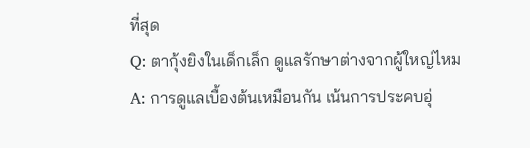ที่สุด
Q: ตากุ้งยิงในเด็กเล็ก ดูแลรักษาต่างจากผู้ใหญ่ไหม
A: การดูแลเบื้องต้นเหมือนกัน เน้นการประคบอุ่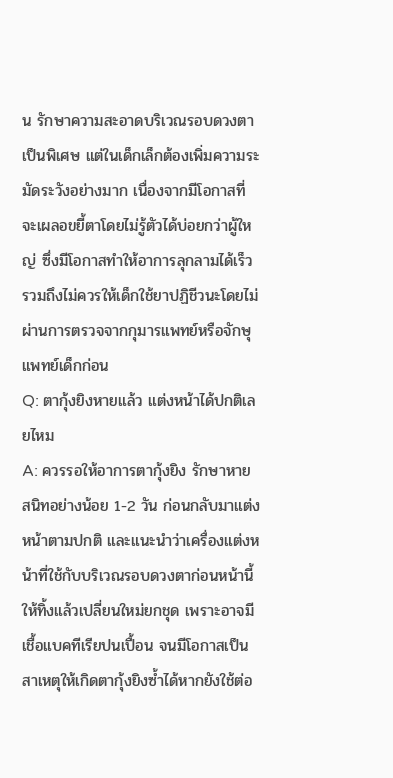น รักษาความสะอาดบริเวณรอบดวงตาเป็นพิเศษ แต่ในเด็กเล็กต้องเพิ่มความระมัดระวังอย่างมาก เนื่องจากมีโอกาสที่จะเผลอขยี้ตาโดยไม่รู้ตัวได้บ่อยกว่าผู้ใหญ่ ซึ่งมีโอกาสทำให้อาการลุกลามได้เร็ว รวมถึงไม่ควรให้เด็กใช้ยาปฏิชีวนะโดยไม่ผ่านการตรวจจากกุมารแพทย์หรือจักษุแพทย์เด็กก่อน
Q: ตากุ้งยิงหายแล้ว แต่งหน้าได้ปกติเลยไหม
A: ควรรอให้อาการตากุ้งยิง รักษาหายสนิทอย่างน้อย 1-2 วัน ก่อนกลับมาแต่งหน้าตามปกติ และแนะนำว่าเครื่องแต่งหน้าที่ใช้กับบริเวณรอบดวงตาก่อนหน้านี้ ให้ทิ้งแล้วเปลี่ยนใหม่ยกชุด เพราะอาจมีเชื้อแบคทีเรียปนเปื้อน จนมีโอกาสเป็นสาเหตุให้เกิดตากุ้งยิงซ้ำได้หากยังใช้ต่อ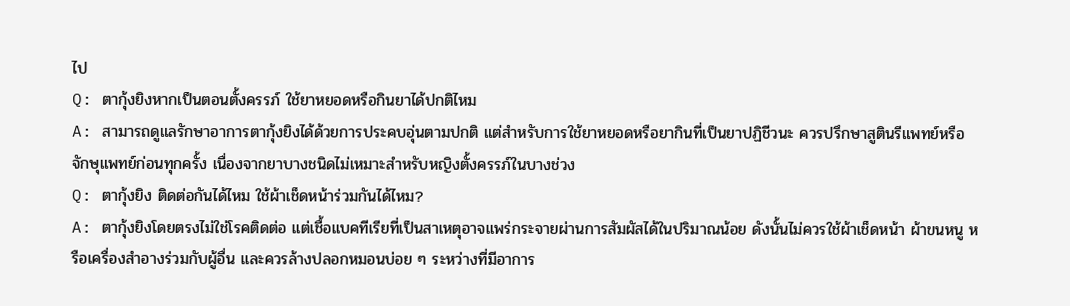ไป
Q: ตากุ้งยิงหากเป็นตอนตั้งครรภ์ ใช้ยาหยอดหรือกินยาได้ปกติไหม
A: สามารถดูแลรักษาอาการตากุ้งยิงได้ด้วยการประคบอุ่นตามปกติ แต่สำหรับการใช้ยาหยอดหรือยากินที่เป็นยาปฏิชีวนะ ควรปรึกษาสูตินรีแพทย์หรือจักษุแพทย์ก่อนทุกครั้ง เนื่องจากยาบางชนิดไม่เหมาะสำหรับหญิงตั้งครรภ์ในบางช่วง
Q: ตากุ้งยิง ติดต่อกันได้ไหม ใช้ผ้าเช็ดหน้าร่วมกันได้ไหม?
A: ตากุ้งยิงโดยตรงไม่ใช่โรคติดต่อ แต่เชื้อแบคทีเรียที่เป็นสาเหตุอาจแพร่กระจายผ่านการสัมผัสได้ในปริมาณน้อย ดังนั้นไม่ควรใช้ผ้าเช็ดหน้า ผ้าขนหนู หรือเครื่องสำอางร่วมกับผู้อื่น และควรล้างปลอกหมอนบ่อย ๆ ระหว่างที่มีอาการ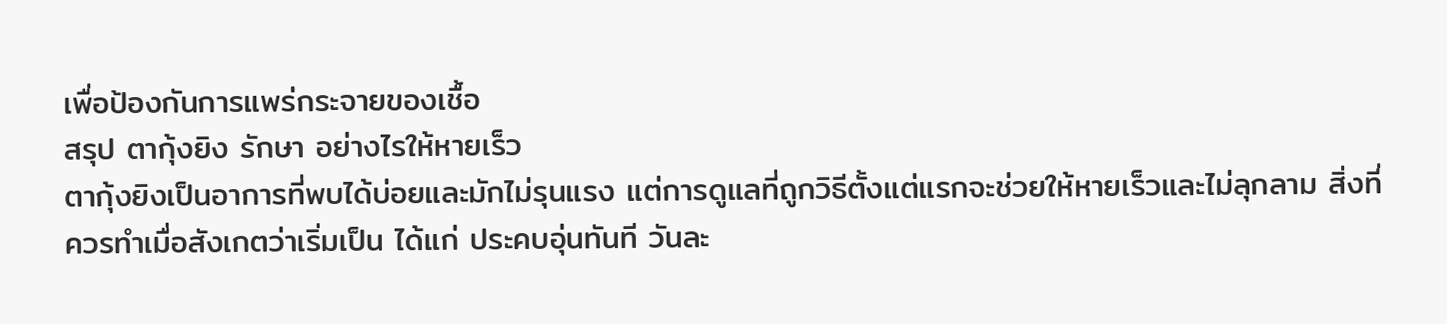เพื่อป้องกันการแพร่กระจายของเชื้อ
สรุป ตากุ้งยิง รักษา อย่างไรให้หายเร็ว
ตากุ้งยิงเป็นอาการที่พบได้บ่อยและมักไม่รุนแรง แต่การดูแลที่ถูกวิธีตั้งแต่แรกจะช่วยให้หายเร็วและไม่ลุกลาม สิ่งที่ควรทำเมื่อสังเกตว่าเริ่มเป็น ได้แก่ ประคบอุ่นทันที วันละ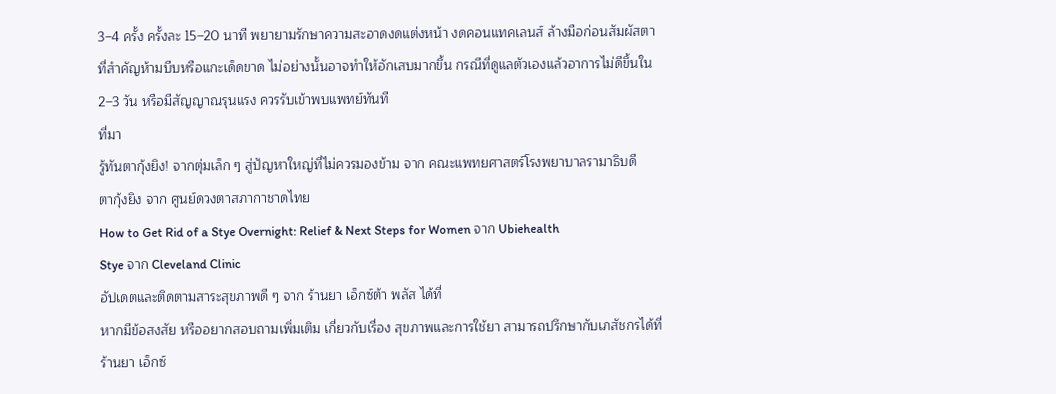3–4 ครั้ง ครั้งละ 15–20 นาที พยายามรักษาความสะอาดงดแต่งหน้า งดคอนแทคเลนส์ ล้างมือก่อนสัมผัสตา
ที่สำคัญห้ามบีบหรือแกะเด็ดขาด ไม่อย่างนั้นอาจทำให้อักเสบมากขึ้น กรณีที่ดูแลตัวเองแล้วอาการไม่ดีขึ้นใน 2–3 วัน หรือมีสัญญาณรุนแรง ควรรับเข้าพบแพทย์ทันที
ที่มา
รู้ทันตากุ้งยิง! จากตุ่มเล็ก ๆ สู่ปัญหาใหญ่ที่ไม่ควรมองข้าม จาก คณะแพทยศาสตร์โรงพยาบาลรามาธิบดี
ตากุ้งยิง จาก ศูนย์ดวงตาสภากาชาดไทย
How to Get Rid of a Stye Overnight: Relief & Next Steps for Women จาก Ubiehealth
Stye จาก Cleveland Clinic
อัปเดตและติดตามสาระสุขภาพดี ๆ จาก ร้านยา เอ็กซ์ต้า พลัส ได้ที่
หากมีข้อสงสัย หรืออยากสอบถามเพิ่มเติม เกี่ยวกับเรื่อง สุขภาพและการใช้ยา สามารถปรึกษากับเภสัชกรได้ที่ร้านยา เอ็กซ์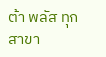ต้า พลัส ทุกสาขา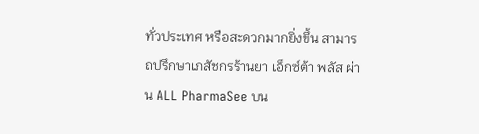ทั่วประเทศ หรือสะดวกมากยิ่งขึ้น สามารถปรึกษาเภสัชกรร้านยา เอ็กซ์ต้า พลัส ผ่าน ALL PharmaSee บน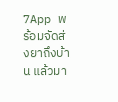7App พร้อมจัดส่งยาถึงบ้าน แล้วมา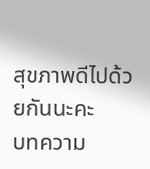สุขภาพดีไปด้วยกันนะคะ
บทความ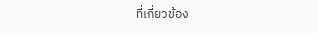ที่เกี่ยวข้อง